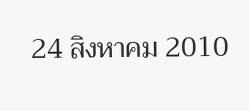24 สิงหาคม 2010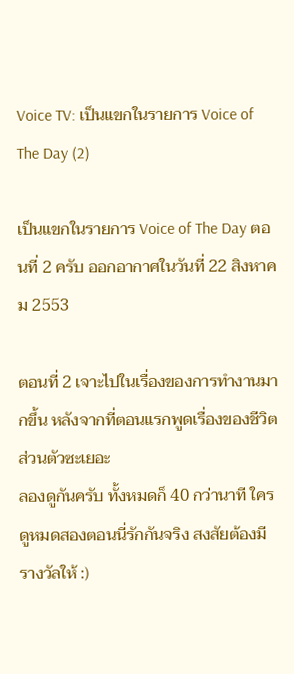Voice TV: เป็นแขกในรายการ Voice of The Day (2)

เป็นแขกในรายการ Voice of The Day ตอนที่ 2 ครับ ออกอากาศในวันที่ 22 สิงหาคม 2553

ตอนที่ 2 เจาะไปในเรื่องของการทำงานมากขึ้น หลังจากที่ตอนแรกพูดเรื่องของชีวิตส่วนตัวซะเยอะ
ลองดูกันครับ ทั้งหมดก็ 40 กว่านาที ใครดูหมดสองตอนนี่รักกันจริง สงสัยต้องมีรางวัลให้ :)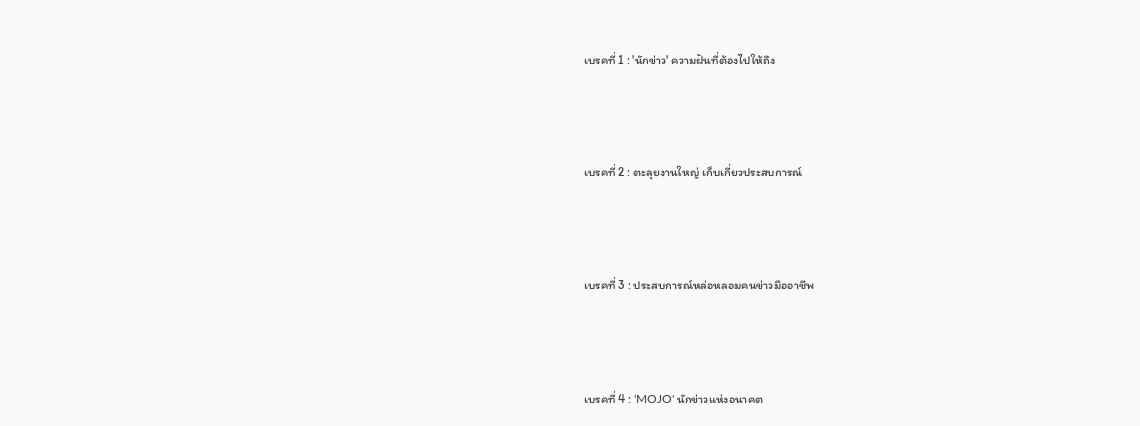เบรคที่ 1 : 'นักข่าว' ความฝันที่ต้องไปให้ถึง




เบรคที่ 2 : ตะลุยงานใหญ่ เก็บเกี่ยวประสบการณ์




เบรคที่ 3 : ประสบการณ์หล่อหลอมคนข่าวมืออาชีพ




เบรคที่ 4 : 'MOJO' นักข่าวแห่งอนาคต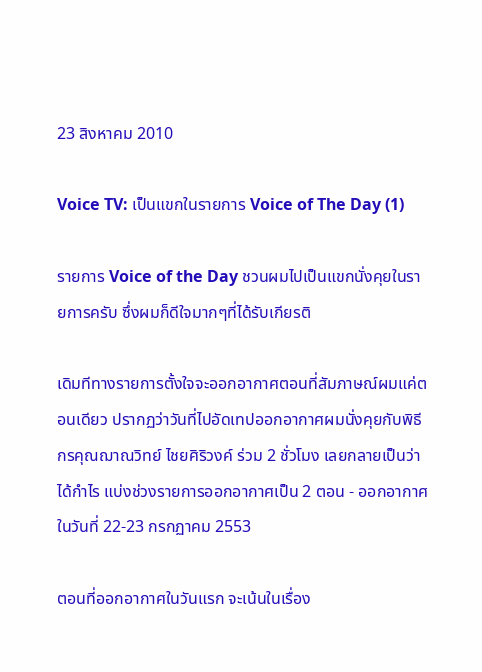23 สิงหาคม 2010

Voice TV: เป็นแขกในรายการ Voice of The Day (1)

รายการ Voice of the Day ชวนผมไปเป็นแขกนั่งคุยในรายการครับ ซึ่งผมก็ดีใจมากๆที่ได้รับเกียรติ

เดิมทีทางรายการตั้งใจจะออกอากาศตอนที่สัมภาษณ์ผมแค่ตอนเดียว ปรากฏว่าวันที่ไปอัดเทปออกอากาศผมนั่งคุยกับพิธีกรคุณฌาณวิทย์ ไชยศิริวงค์ ร่วม 2 ชั่วโมง เลยกลายเป็นว่าได้กำไร แบ่งช่วงรายการออกอากาศเป็น 2 ตอน - ออกอากาศในวันที่ 22-23 กรกฏาคม 2553

ตอนที่ออกอากาศในวันแรก จะเน้นในเรื่อง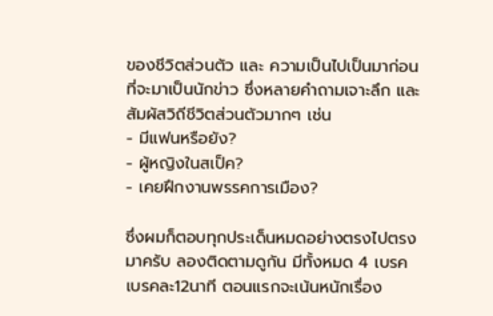ของชีวิตส่วนตัว และ ความเป็นไปเป็นมาก่อนที่จะมาเป็นนักข่าว ซึ่งหลายคำถามเจาะลึก และสัมผัสวิถีชีวิตส่วนตัวมากๆ เช่น
- มีแฟนหรือยัง?
- ผู้หญิงในสเป็ค?
- เคยฝึกงานพรรคการเมือง?

ซึ่งผมก็ตอบทุกประเด็นหมดอย่างตรงไปตรงมาครับ ลองติดตามดูกัน มีทั้งหมด 4 เบรค เบรคละ12นาที ตอนแรกจะเน้นหนักเรื่อง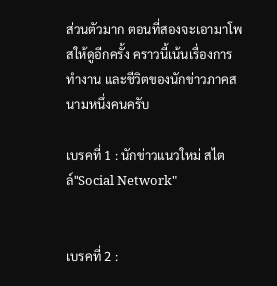ส่วนตัวมาก ตอนที่สองจะเอามาโพสให้ดูอีกครั้ง คราวนี้เน้นเรื่องการทำงาน และชีวิตของนักข่าวภาคสนามหนึ่งคนครับ

เบรคที่ 1 : นักข่าวแนวใหม่ สไตล์"Social Network"


เบรคที่ 2 :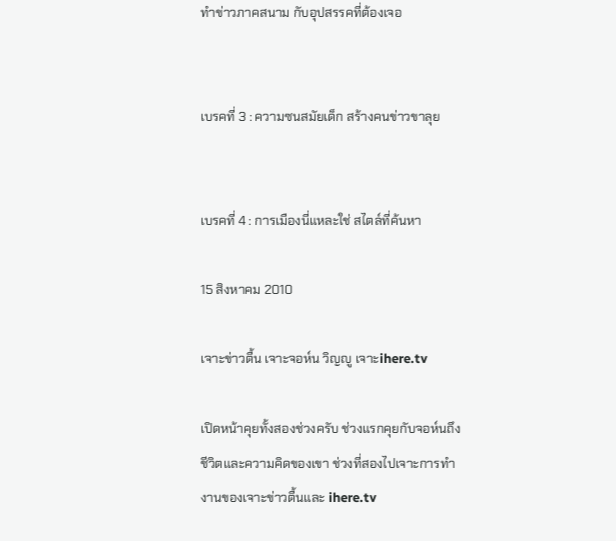ทำข่าวภาคสนาม กับอุปสรรคที่ต้องเจอ


เบรคที่ 3 : ความซนสมัยเด็ก สร้างคนข่าวขาลุย


เบรคที่ 4 : การเมืองนี่แหละใช่ สไตล์ที่ค้นหา

15 สิงหาคม 2010

เจาะข่าวตื้น เจาะจอห์น วิญญู เจาะihere.tv

เปิดหน้าคุยทั้งสองช่วงครับ ช่วงแรกคุยกับจอห์นถึงชีวิตและความคิดของเขา ช่วงที่สองไปเจาะการทำงานของเจาะข่าวตื้นและ ihere.tv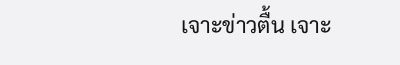เจาะข่าวตื้น เจาะ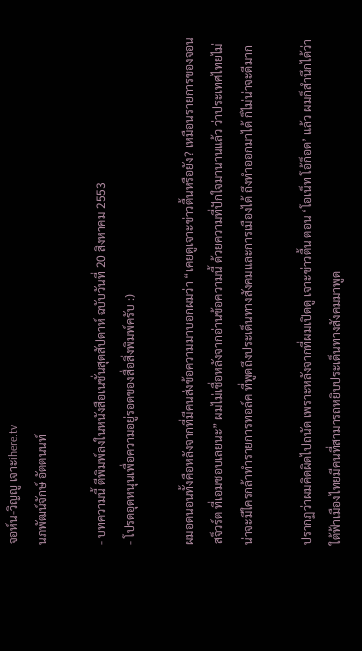จอห์น-วิญญู เจาะihere.tv
นภพัฒน์จักษ์ อัตตนนท์

- บทความนี้ ตีพิมพ์ลงในหนังสือเนชั่นสุดสัปดาห์ ฉบับวันที่ 20 สิงหาคม 2553
- โปรดอุดหนุนเพื่อความอยู่รอดของสื่อสิ่งพิมพ์ครับ :)

ผมอดนอนทั้งคือหลังจากที่มีคนส่งข้อความมาบอกผมว่า “เคยดูเจาะข่าวตื้นหรือยัง? เหมือนรายการของจอน สจ็วร์ต ที่เอมชอบเลยนะ” ผมไม่เชื่อหลังจากอ่านข้อความนี้ ด้วยความที่ปักใจมานานแล้ว ว่าประเทศไทยไม่น่าจะมีใครกล้าทำรายการทอล์ค ที่พูดถึงประเด็นทางสังคมและการเมืองได้ ถึงทำออกมาได้ ก็ไม่น่าจะดีมาก

ปรากฏว่าผมคิดผิดไปถนัด เพราะหลังจากที่ผมเปิดดู เจาะข่าวตื้น ตอน ‘โอเน็ท โอ้ก็อด’ แล้ว ผมก็สำนึกได้ว่า ใต้ฟ้าเมืองไทยมีคนที่สามารถหยิบประเด็นทางสังคมมาพูด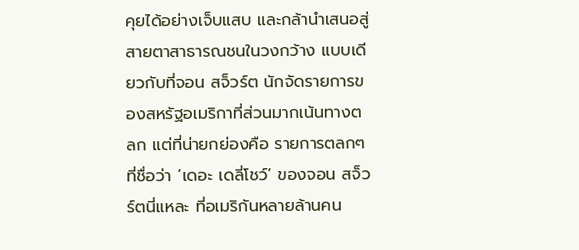คุยได้อย่างเจ็บแสบ และกล้านำเสนอสู่สายตาสาธารณชนในวงกว้าง แบบเดียวกับที่จอน สจ็วร์ต นักจัดรายการของสหรัฐอเมริกาที่ส่วนมากเน้นทางตลก แต่ที่น่ายกย่องคือ รายการตลกๆที่ชื่อว่า ‘เดอะ เดลี่โชว์’ ของจอน สจ็วร์ตนี่แหละ ที่อเมริกันหลายล้านคน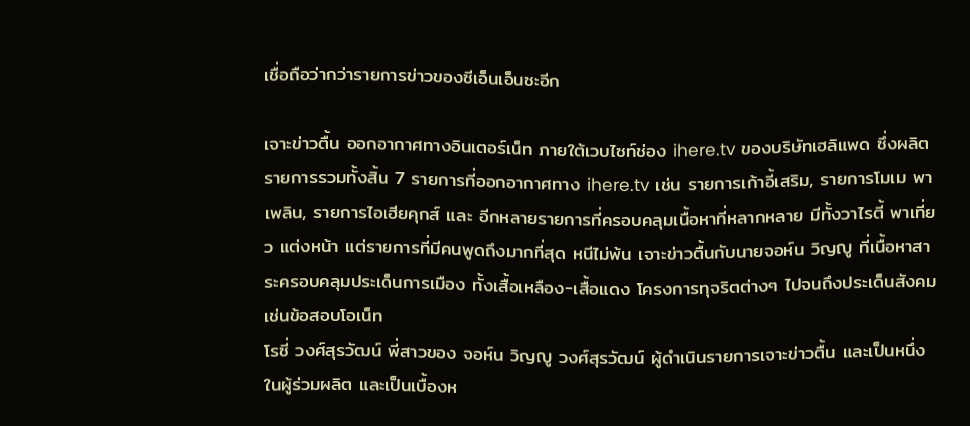เชื่อถือว่ากว่ารายการข่าวของซีเอ็นเอ็นซะอีก

เจาะข่าวตื้น ออกอากาศทางอินเตอร์เน็ท ภายใต้เวบไซท์ช่อง ihere.tv ของบริษัทเฮลิแพด ซึ่งผลิตรายการรวมทั้งสิ้น 7 รายการที่ออกอากาศทาง ihere.tv เช่น รายการเก้าอี้เสริม, รายการโมเม พาเพลิน, รายการไอเฮียคุกส์ และ อีกหลายรายการที่ครอบคลุมเนื้อหาที่หลากหลาย มีทั้งวาไรตี้ พาเที่ยว แต่งหน้า แต่รายการที่มีคนพูดถึงมากที่สุด หนีไม่พ้น เจาะข่าวตื้นกับนายจอห์น วิญญู ที่เนื้อหาสาระครอบคลุมประเด็นการเมือง ทั้งเสื้อเหลือง-เสื้อแดง โครงการทุจริตต่างๆ ไปจนถึงประเด็นสังคม เช่นข้อสอบโอเน็ท
โรซี่ วงศ์สุรวัฒน์ พี่สาวของ จอห์น วิญญู วงศ์สุรวัฒน์ ผู้ดำเนินรายการเจาะข่าวตื้น และเป็นหนึ่งในผู้ร่วมผลิต และเป็นเบื้องห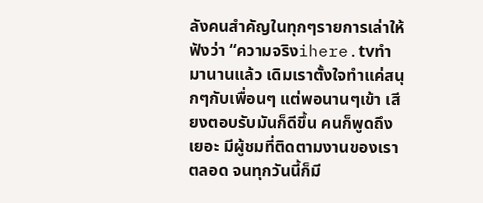ลังคนสำคัญในทุกๆรายการเล่าให้ฟังว่า “ความจริงihere.tvทำมานานแล้ว เดิมเราตั้งใจทำแค่สนุกๆกับเพื่อนๆ แต่พอนานๆเข้า เสียงตอบรับมันก็ดีขึ้น คนก็พูดถึงเยอะ มีผู้ชมที่ติดตามงานของเราตลอด จนทุกวันนี้ก็มี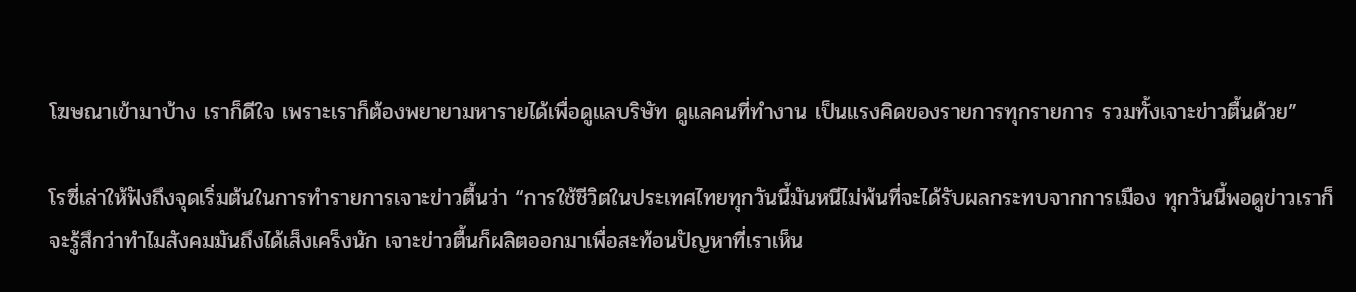โฆษณาเข้ามาบ้าง เราก็ดีใจ เพราะเราก็ต้องพยายามหารายได้เพื่อดูแลบริษัท ดูแลคนที่ทำงาน เป็นแรงคิดของรายการทุกรายการ รวมทั้งเจาะข่าวตื้นด้วย”

โรซี่เล่าให้ฟังถึงจุดเริ่มต้นในการทำรายการเจาะข่าวตื้นว่า “การใช้ชีวิตในประเทศไทยทุกวันนี้มันหนีไม่พ้นที่จะได้รับผลกระทบจากการเมือง ทุกวันนี้พอดูข่าวเราก็จะรู้สึกว่าทำไมสังคมมันถึงได้เส็งเคร็งนัก เจาะข่าวตื้นก็ผลิตออกมาเพื่อสะท้อนปัญหาที่เราเห็น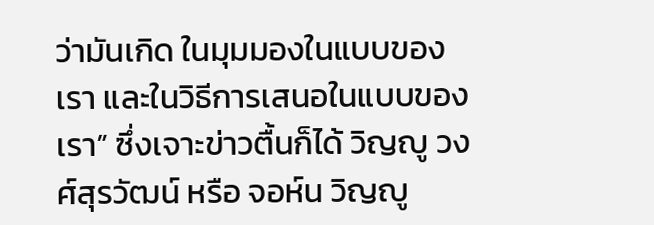ว่ามันเกิด ในมุมมองในแบบของเรา และในวิธีการเสนอในแบบของเรา” ซึ่งเจาะข่าวตื้นก็ได้ วิญญู วงศ์สุรวัฒน์ หรือ จอห์น วิญญู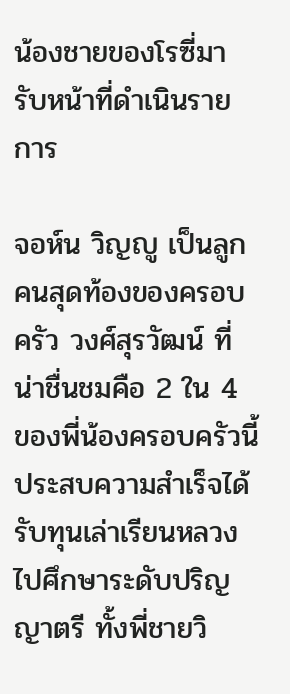น้องชายของโรซี่มารับหน้าที่ดำเนินรายการ

จอห์น วิญญู เป็นลูกคนสุดท้องของครอบครัว วงศ์สุรวัฒน์ ที่น่าชื่นชมคือ 2 ใน 4 ของพี่น้องครอบครัวนี้ ประสบความสำเร็จได้รับทุนเล่าเรียนหลวงไปศึกษาระดับปริญญาตรี ทั้งพี่ชายวิ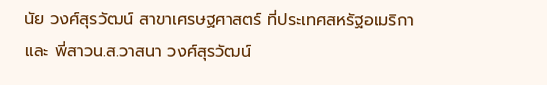นัย วงศ์สุรวัฒน์ สาขาเศรษฐศาสตร์ ที่ประเทศสหรัฐอเมริกา และ พี่สาวน.ส.วาสนา วงศ์สุรวัฒน์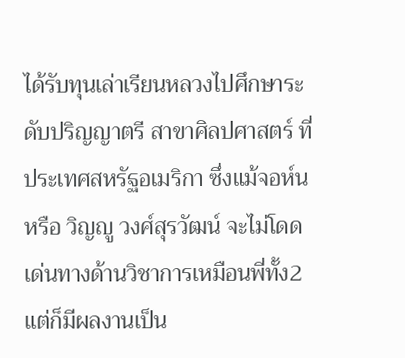ได้รับทุนเล่าเรียนหลวงไปศึกษาระดับปริญญาตรี สาขาศิลปศาสตร์ ที่ประเทศสหรัฐอเมริกา ซึ่งแม้จอห์นหรือ วิญญู วงศ์สุรวัฒน์ จะไม่โดดเด่นทางด้านวิชาการเหมือนพี่ทั้ง2 แต่ก็มีผลงานเป็น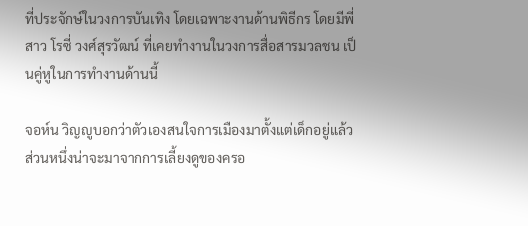ที่ประจักษ์ในวงการบันเทิง โดยเฉพาะงานด้านพิธีกร โดยมีพี่สาว โรซี่ วงศ์สุรวัฒน์ ที่เคยทำงานในวงการสื่อสารมวลชน เป็นคู่หูในการทำงานด้านนี้

จอห์น วิญญูบอกว่าตัวเองสนใจการเมืองมาตั้งแต่เด็กอยู่แล้ว ส่วนหนึ่งน่าจะมาจากการเลี้ยงดูของครอ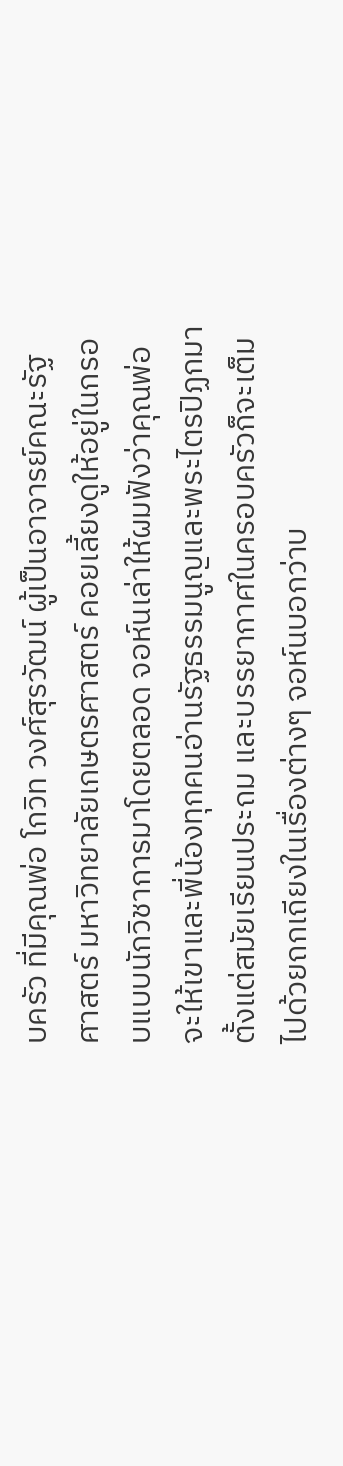บครัว ที่มีคุณพ่อ โกวิท วงศ์สุรวัฒน์ ผู้เป็นอาจารย์คณะรัฐศาสตร์ มหาวิทยาลัยเกษตรศาสตร์ คอยเลี้ยงดูให้อยู่ในกรอบแบบนักวิชาการมาโดยตลอด จอห์นเล่าให้ผมฟังว่าคุณพ่อจะให้เขาและพี่น้องทุกคนอ่านรัฐธรรมนูญและพระไตรปิฏกมาตั้งแต่สมัยเรียนประถม และบรรยากาศในครอบครัวก็จะเต็มไปด้วยถกเถียงในเรื่องต่างๆ จอห์นบอกว่าบ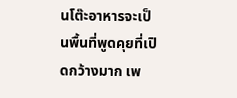นโต๊ะอาหารจะเป็นพื้นที่พูดคุยที่เปิดกว้างมาก เพ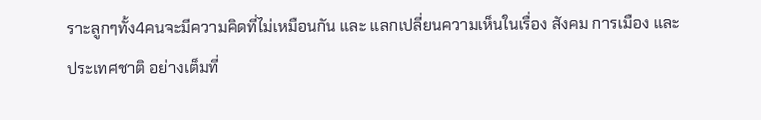ราะลูกๆทั้ง4คนจะมีความคิดที่ไม่เหมือนกัน และ แลกเปลี่ยนความเห็นในเรื่อง สังคม การเมือง และ ประเทศชาติ อย่างเต็มที่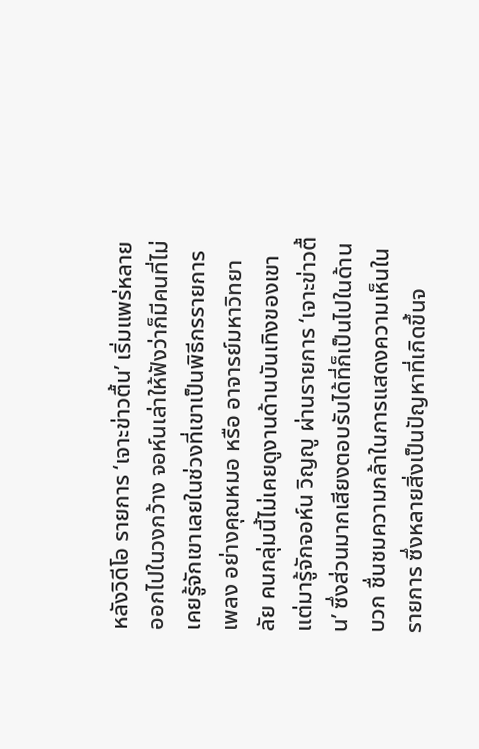หลังวิดีโอ รายการ ‘เจาะข่าวตื้น’ เริ่มแพร่หลายออกไปในวงกว้าง จอห์นเล่าให้ฟังว่าก็มีคนที่ไม่เคยรู้จักเขาเลยในช่วงที่เขาเป็นพิธีกรรายการเพลง อย่างคุณหมอ หรือ อาจารย์มหาวิทยาลัย คนกลุ่มนี้ไม่เคยดูงานด้านบันเทิงของเขา แต่มารู้จักจอห์น วิญญู ผ่านรายการ ‘เจาะข่าวตื้น’ ซึ่งส่วนมากเสียงตอบรับได้ที่ก็เป็นไปในด้านบวก ชื่นชมความกล้าในการแสดงความเห็นในรายการ ซึ่งหลายสิ่งเป็นปัญหาที่เกิดขึ้นจ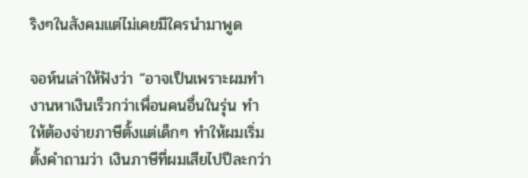ริงๆในสังคมแต่ไม่เคยมีใครนำมาพูด

จอห์นเล่าให้ฟังว่า “อาจเป็นเพราะผมทำงานหาเงินเร็วกว่าเพื่อนคนอื่นในรุ่น ทำให้ต้องจ่ายภาษีตั้งแต่เด็กๆ ทำให้ผมเริ่มตั้งคำถามว่า เงินภาษีที่ผมเสียไปปีละกว่า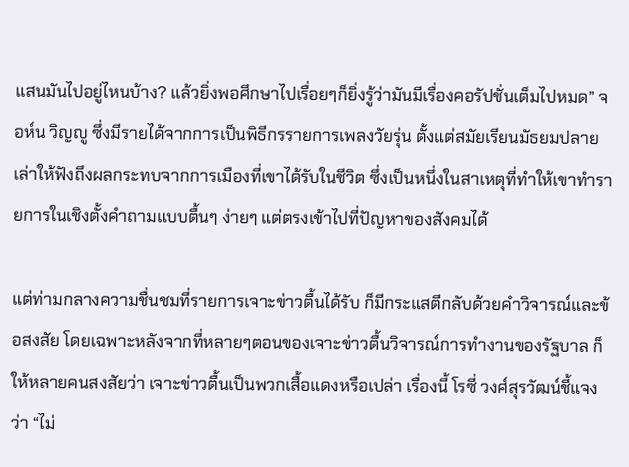แสนมันไปอยู่ไหนบ้าง? แล้วยิ่งพอศึกษาไปเรื่อยๆก็ยิ่งรู้ว่ามันมีเรื่องคอรัปชั่นเต็มไปหมด” จอห์น วิญญู ซึ่งมีรายได้จากการเป็นพิธีกรรายการเพลงวัยรุ่น ตั้งแต่สมัยเรียนมัธยมปลาย เล่าให้ฟังถึงผลกระทบจากการเมืองที่เขาได้รับในชีวิต ซึ่งเป็นหนึ่งในสาเหตุที่ทำให้เขาทำรายการในเชิงตั้งคำถามแบบตื้นๆ ง่ายๆ แต่ตรงเข้าไปที่ปัญหาของสังคมได้

แต่ท่ามกลางความชื่นชมที่รายการเจาะข่าวตื้นได้รับ ก็มีกระแสตีกลับด้วยคำวิจารณ์และข้อสงสัย โดยเฉพาะหลังจากที่หลายๆตอนของเจาะข่าวตื้นวิจารณ์การทำงานของรัฐบาล ก็ให้หลายคนสงสัยว่า เจาะข่าวตื้นเป็นพวกเสื้อแดงหรือเปล่า เรื่องนี้ โรซี่ วงศ์สุรวัฒน์ชี้แจงว่า “ไม่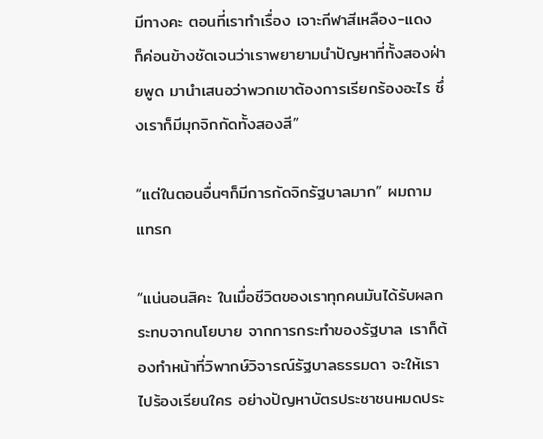มีทางคะ ตอนที่เราทำเรื่อง เจาะกีฬาสีเหลือง-แดง ก็ค่อนข้างชัดเจนว่าเราพยายามนำปัญหาที่ทั้งสองฝ่ายพูด มานำเสนอว่าพวกเขาต้องการเรียกร้องอะไร ซึ่งเราก็มีมุกจิกกัดทั้งสองสี”

“แต่ในตอนอื่นๆก็มีการกัดจิกรัฐบาลมาก” ผมถามแทรก

“แน่นอนสิคะ ในเมื่อชีวิตของเราทุกคนมันได้รับผลกระทบจากนโยบาย จากการกระทำของรัฐบาล เราก็ต้องทำหน้าที่วิพากษ์วิจารณ์รัฐบาลธรรมดา จะให้เราไปร้องเรียนใคร อย่างปัญหาบัตรประชาชนหมดประ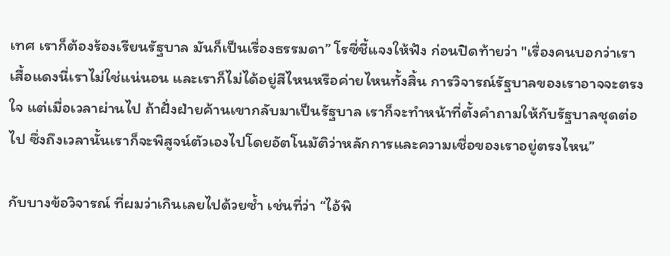เทศ เราก็ต้องร้องเรียนรัฐบาล มันก็เป็นเรื่องธรรมดา” โรซี่ชี้แจงให้ฟัง ก่อนปิดท้ายว่า "เรื่องคนบอกว่าเราเสื้อแดงนี่เราไม่ใช่แน่นอน และเราก็ไม่ได้อยู่สีไหนหรือค่ายไหนทั้งสิ้น การวิจารณ์รัฐบาลของเราอาจจะตรงใจ แต่เมื่อเวลาผ่านไป ถ้าฝั่งฝ่ายค้านเขากลับมาเป็นรัฐบาล เราก็จะทำหน้าที่ตั้งคำถามให้กับรัฐบาลชุดต่อไป ซึ่งถึงเวลานั้นเราก็จะพิสูจน์ตัวเองไปโดยอัตโนมัติว่าหลักการและความเชื่อของเราอยู่ตรงไหน”

กับบางข้อวิจารณ์ ที่ผมว่าเกินเลยไปด้วยซ้ำ เช่นที่ว่า “ไอ้พิ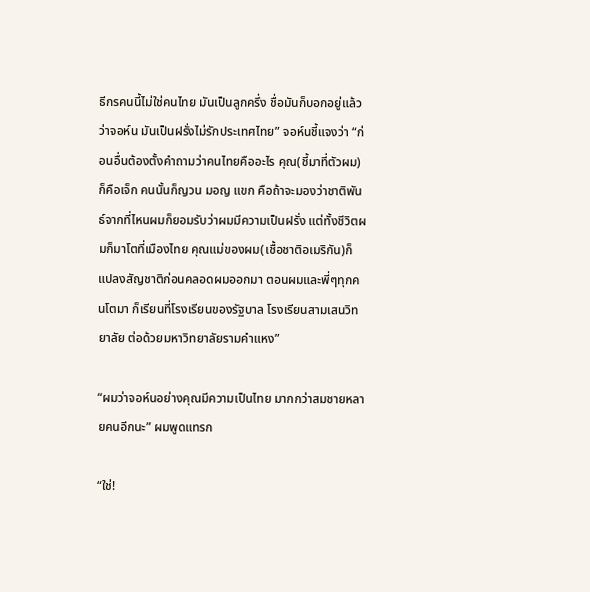ธีกรคนนี้ไม่ใช่คนไทย มันเป็นลูกครึ่ง ชื่อมันก็บอกอยู่แล้วว่าจอห์น มันเป็นฝรั่งไม่รักประเทศไทย” จอห์นชี้แจงว่า “ก่อนอื่นต้องตั้งคำถามว่าคนไทยคืออะไร คุณ(ชี้มาที่ตัวผม)ก็คือเจ็ก คนนั้นก็ญวน มอญ แขก คือถ้าจะมองว่าชาติพันธ์จากที่ไหนผมก็ยอมรับว่าผมมีความเป็นฝรั่ง แต่ทั้งชีวิตผมก็มาโตที่เมืองไทย คุณแม่ของผม(เชื้อชาติอเมริกัน)ก็แปลงสัญชาติก่อนคลอดผมออกมา ตอนผมและพี่ๆทุกคนโตมา ก็เรียนที่โรงเรียนของรัฐบาล โรงเรียนสามเสนวิทยาลัย ต่อด้วยมหาวิทยาลัยรามคำแหง”

“ผมว่าจอห์นอย่างคุณมีความเป็นไทย มากกว่าสมชายหลายคนอีกนะ” ผมพูดแทรก

“ใช่!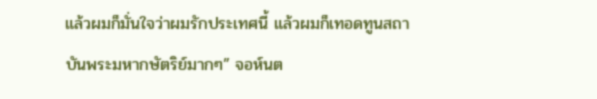แล้วผมก็มั่นใจว่าผมรักประเทศนี้ แล้วผมก็เทอดทูนสถาบันพระมหากษัตริย์มากๆ” จอห์นต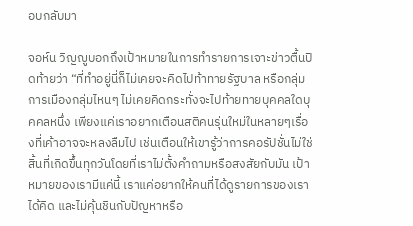อบกลับมา

จอห์น วิญญูบอกถึงเป้าหมายในการทำรายการเจาะข่าวตื้นปิดท้ายว่า “ที่ทำอยู่นี่ก็ไม่เคยจะคิดไปท้าทายรัฐบาล หรือกลุ่มการเมืองกลุ่มไหนๆ ไม่เคยคิดกระทั่งจะไปท้ายทายบุคคลใดบุคคลหนึ่ง เพียงแค่เราอยากเตือนสติคนรุ่นใหม่ในหลายๆเรื่องที่เค้าอาจจะหลงลืมไป เช่นเตือนให้เขารู้ว่าการคอรัปชั่นไม่ใช่สิ้นที่เกิดขึ้นทุกวันโดยที่เราไม่ตั้งคำถามหรือสงสัยกับมัน เป้าหมายของเรามีแค่นี้ เราแค่อยากให้คนที่ได้ดูรายการของเราได้คิด และไม่คุ้นชินกับปัญหาหรือ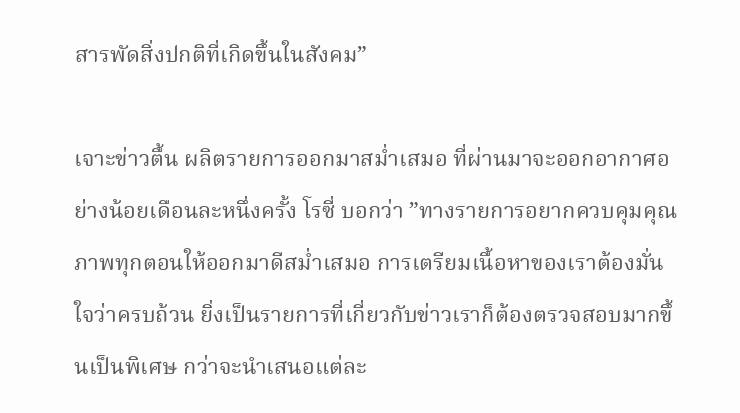สารพัดสิ่งปกติที่เกิดขึ้นในสังคม”

เจาะข่าวตื้น ผลิตรายการออกมาสม่ำเสมอ ที่ผ่านมาจะออกอากาศอย่างน้อยเดือนละหนึ่งครั้ง โรซี่ บอกว่า ”ทางรายการอยากควบคุมคุณภาพทุกตอนให้ออกมาดีสม่ำเสมอ การเตรียมเนื้อหาของเราต้องมั่นใจว่าครบถ้วน ยิ่งเป็นรายการที่เกี่ยวกับข่าวเราก็ต้องตรวจสอบมากขึ้นเป็นพิเศษ กว่าจะนำเสนอแต่ละ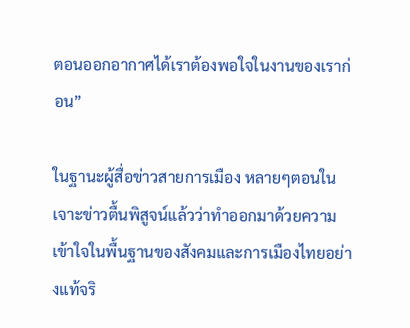ตอนออกอากาศได้เราต้องพอใจในงานของเราก่อน”

ในฐานะผู้สื่อข่าวสายการเมือง หลายๆตอนในเจาะข่าวตื้นพิสูจน์แล้วว่าทำออกมาด้วยความเข้าใจในพื้นฐานของสังคมและการเมืองไทยอย่างแท้จริ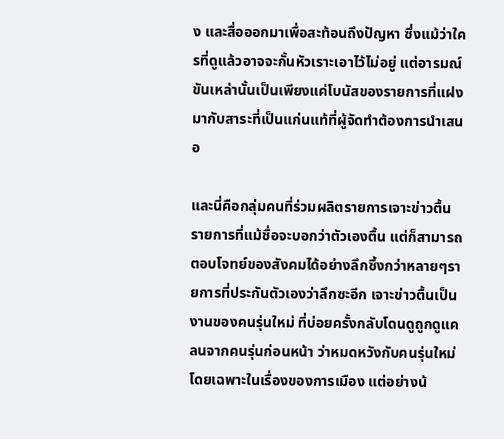ง และสื่อออกมาเพื่อสะท้อนถึงปัญหา ซึ่งแม้ว่าใครที่ดูแล้วอาจจะกั้นหัวเราะเอาไว้ไม่อยู่ แต่อารมณ์ขันเหล่านั้นเป็นเพียงแค่โบนัสของรายการที่แฝงมากับสาระที่เป็นแก่นแท้ที่ผู้จัดทำต้องการนำเสนอ

และนี่คือกลุ่มคนที่ร่วมผลิตรายการเจาะข่าวตื้น รายการที่แม้ชื่อจะบอกว่าตัวเองตื้น แต่ก็สามารถตอบโจทย์ของสังคมได้อย่างลึกซึ้งกว่าหลายๆรายการที่ประกันตัวเองว่าลึกซะอีก เจาะข่าวตื้นเป็นงานของคนรุ่นใหม่ ที่บ่อยครั้งกลับโดนดูถูกดูแคลนจากคนรุ่นก่อนหน้า ว่าหมดหวังกับคนรุ่นใหม่โดยเฉพาะในเรื่องของการเมือง แต่อย่างน้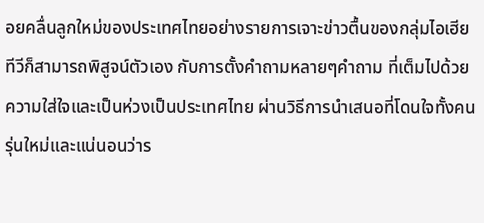อยคลื่นลูกใหม่ของประเทศไทยอย่างรายการเจาะข่าวตื้นของกลุ่มไอเฮียทีวีก็สามารถพิสูจน์ตัวเอง กับการตั้งคำถามหลายๆคำถาม ที่เต็มไปด้วยความใส่ใจและเป็นห่วงเป็นประเทศไทย ผ่านวิธีการนำเสนอที่โดนใจทั้งคนรุ่นใหม่และแน่นอนว่าร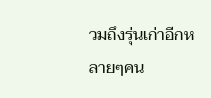วมถึงรุ่นเก่าอีกหลายๆคน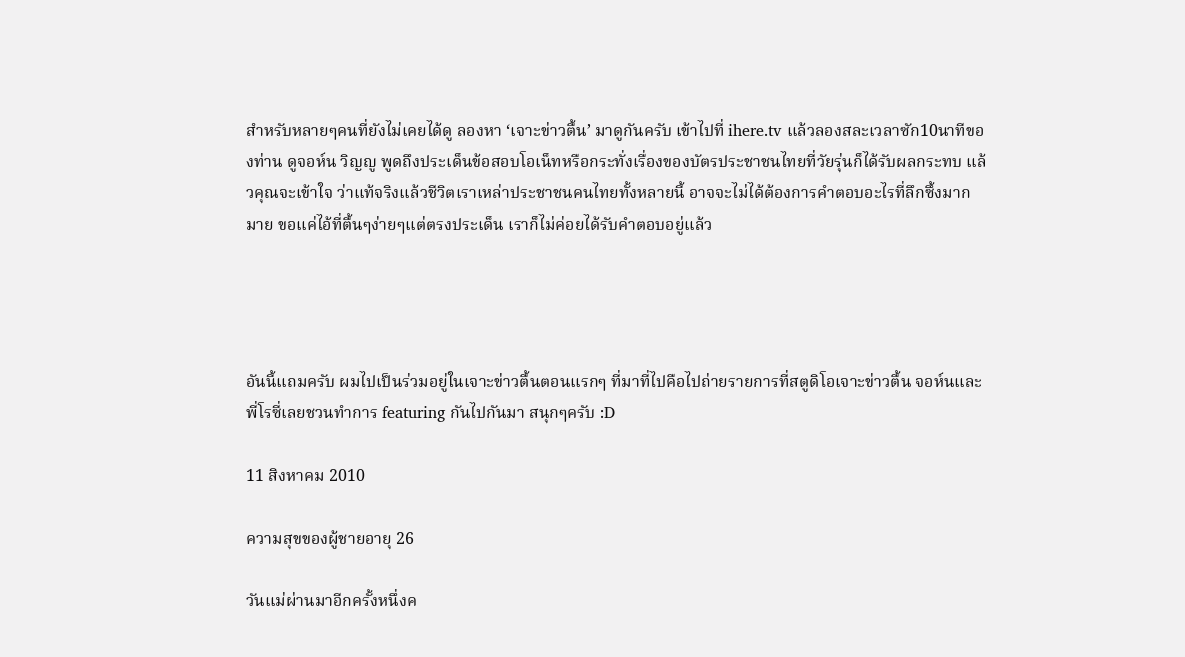สำหรับหลายๆคนที่ยังไม่เคยได้ดู ลองหา ‘เจาะข่าวตื้น’ มาดูกันครับ เข้าไปที่ ihere.tv แล้วลองสละเวลาซัก10นาทีของท่าน ดูจอห์น วิญญู พูดถึงประเด็นข้อสอบโอเน็ทหรือกระทั่งเรื่องของบัตรประชาชนไทยที่วัยรุ่นก็ได้รับผลกระทบ แล้วคุณจะเข้าใจ ว่าแท้จริงแล้วชีวิตเราเหล่าประชาชนคนไทยทั้งหลายนี้ อาจจะไม่ได้ต้องการคำตอบอะไรที่ลึกซึ้งมากมาย ขอแค่ไอ้ที่ตื้นๆง่ายๆแต่ตรงประเด็น เราก็ไม่ค่อยได้รับคำตอบอยู่แล้ว




อันนี้แถมครับ ผมไปเป็นร่วมอยู่ในเจาะข่าวตื้นตอนแรกๆ ที่มาที่ไปคือไปถ่ายรายการที่สตูดิโอเจาะข่าวตื้น จอห์นและพี่โรซี่เลยชวนทำการ featuring กันไปกันมา สนุกๆครับ :D

11 สิงหาคม 2010

ความสุขของผู้ชายอายุ 26

วันแม่ผ่านมาอีกครั้งหนึ่งค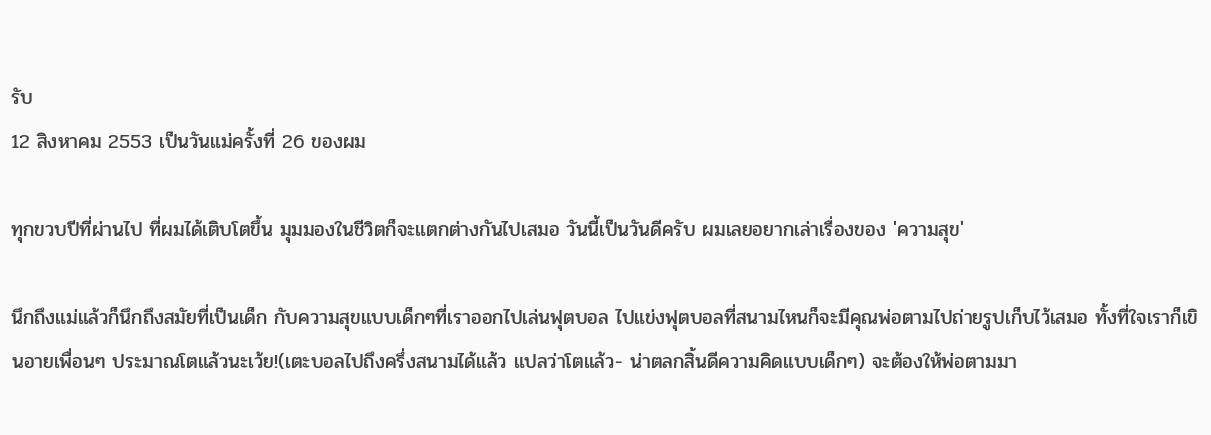รับ
12 สิงหาคม 2553 เป็นวันแม่ครั้งที่ 26 ของผม

ทุกขวบปีที่ผ่านไป ที่ผมได้เติบโตขึ้น มุมมองในชีวิตก็จะแตกต่างกันไปเสมอ วันนี้เป็นวันดีครับ ผมเลยอยากเล่าเรื่องของ 'ความสุข'

นึกถึงแม่แล้วก็นึกถึงสมัยที่เป็นเด็ก กับความสุขแบบเด็กๆที่เราออกไปเล่นฟุตบอล ไปแข่งฟุตบอลที่สนามไหนก็จะมีคุณพ่อตามไปถ่ายรูปเก็บไว้เสมอ ทั้งที่ใจเราก็เขินอายเพื่อนๆ ประมาณโตแล้วนะเว้ย!(เตะบอลไปถึงครึ่งสนามได้แล้ว แปลว่าโตแล้ว- น่าตลกสิ้นดีความคิดแบบเด็กๆ) จะต้องให้พ่อตามมา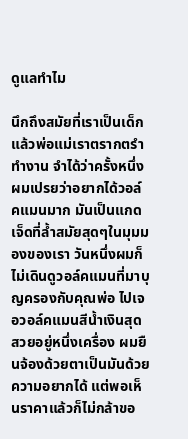ดูแลทำไม

นึกถึงสมัยที่เราเป็นเด็กแล้วพ่อแม่เราตรากตรำทำงาน จำได้ว่าครั้งหนึ่ง ผมเปรยว่าอยากได้วอล์คแมนมาก มันเป็นแกดเจ็ดที่ล้ำสมัยสุดๆในมุมมองของเรา วันหนึ่งผมก็ไม่เดินดูวอล์คแมนที่มาบุญครองกับคุณพ่อ ไปเจอวอล์คแมนสีน้ำเงินสุดสวยอยู่หนึ่งเครื่อง ผมยืนจ้องด้วยตาเป็นมันด้วยความอยากได้ แต่พอเห็นราคาแล้วก็ไม่กล้าขอ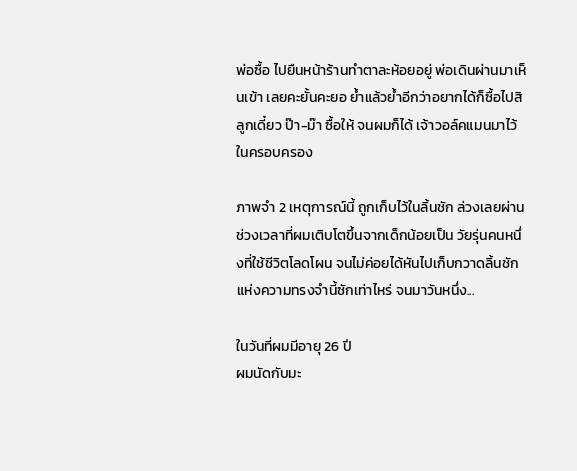พ่อซื้อ ไปยืนหน้าร้านทำตาละห้อยอยู่ พ่อเดินผ่านมาเห็นเข้า เลยคะยั้นคะยอ ย้ำแล้วย้ำอีกว่าอยากได้ก็ซื้อไปสิลูกเดี๋ยว ป๊า-ม๊า ซื้อให้ จนผมก็ได้ เจ้าวอล์คแมนมาไว้ในครอบครอง

ภาพจำ 2 เหตุการณ์นี้ ถูกเก็บไว้ในลิ้นชัก ล่วงเลยผ่านช่วงเวลาที่ผมเติบโตขึ้นจากเด็กน้อยเป็น วัยรุ่นคนหนึ่งที่ใช้ชีวิตโลดโผน จนไม่ค่อยได้หันไปเก็บกวาดลิ้นชักแห่งความทรงจำนี้ซักเท่าไหร่ จนมาวันหนึ่ง...

ในวันที่ผมมีอายุ 26 ปี
ผมนัดกับมะ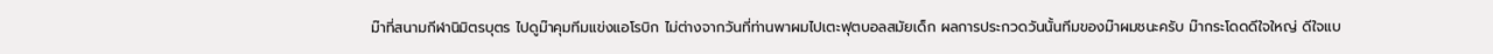ม๊าที่สนามกีฬานิมิตรบุตร ไปดูม๊าคุมทีมแข่งแอโรบิก ไม่ต่างจากวันที่ท่านพาผมไปเตะฟุตบอลสมัยเด็ก ผลการประกวดวันนั้นทีมของม๊าผมชนะครับ ม๊ากระโดดดีใจใหญ่ ดีใจแบ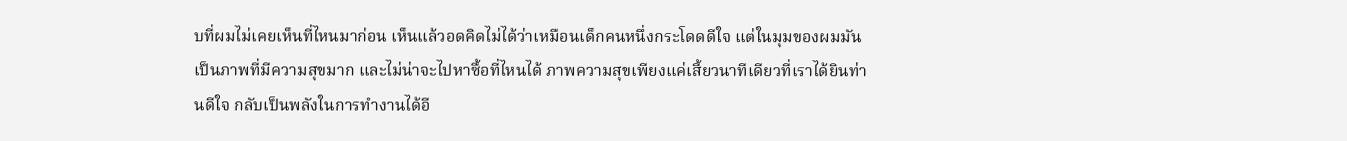บที่ผมไม่เคยเห็นที่ไหนมาก่อน เห็นแล้วอดคิดไม่ได้ว่าเหมือนเด็กคนหนึ่งกระโดดดีใจ แต่ในมุมของผมมันเป็นภาพที่มีความสุขมาก และไม่น่าจะไปหาซื้อที่ไหนได้ ภาพความสุขเพียงแค่เสี้ยวนาทีเดียวที่เราได้ยินท่านดีใจ กลับเป็นพลังในการทำงานได้อี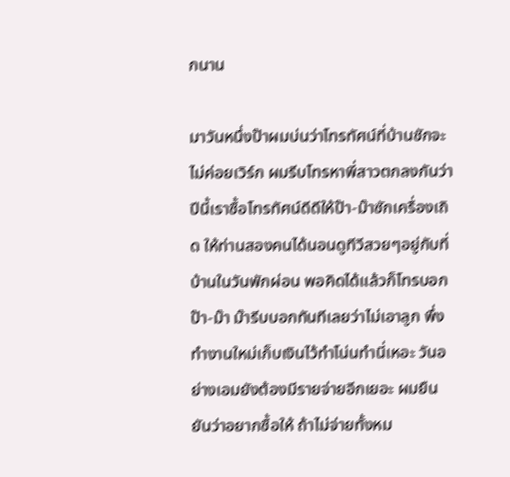กนาน

มาวันหนึ่งป๊าผมบ่นว่าโทรทัศน์ที่บ้านชักจะไม่ค่อยเวิร์ก ผมรีบโทรหาพี่สาวตกลงกันว่าปีนี้เราซื้อโทรทัศน์ดีดีให้ป๊า-ม๊าซักเครื่องเถิด ให้ท่านสองคนได้นอนดูทีวีสวยๆอยู่กับที่บ้านในวันพักผ่อน พอคิดได้แล้วก็โทรบอกป๊า-ม๊า ม๊ารีบบอกทันทีเลยว่าไม่เอาลูก พึ่งทำงานใหม่เก็บเงินไว้ทำโน่นทำนี่เหอะ วันอย่างเอมยังต้องมีรายจ่ายอีกเยอะ ผมยืนยันว่าอยากซื้อให้ ถ้าไม่จ่ายทั้งหม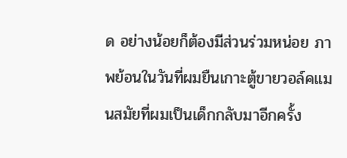ด อย่างน้อยก็ต้องมีส่วนร่วมหน่อย ภาพย้อนในวันที่ผมยืนเกาะตู้ขายวอล์คแมนสมัยที่ผมเป็นเด็กกลับมาอีกครั้ง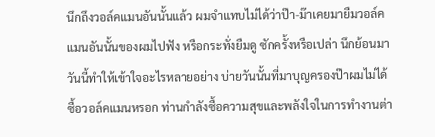นึกถึงวอล์คแมนอันนั้นแล้ว ผมจำแทบไม่ได้ว่าป๊า-ม๊าเคยมายืมวอล์คแมนอันนั้นของผมไปฟัง หรือกระทั่งยืมดู ซักครั้งหรือเปล่า นึกย้อนมาวันนี้ทำให้เข้าใจอะไรหลายอย่าง บ่ายวันนั้นที่มาบุญครองป๊าผมไม่ได้ซื้อวอล์คแมนหรอก ท่านกำลังซื้อความสุขและพลังใจในการทำงานต่า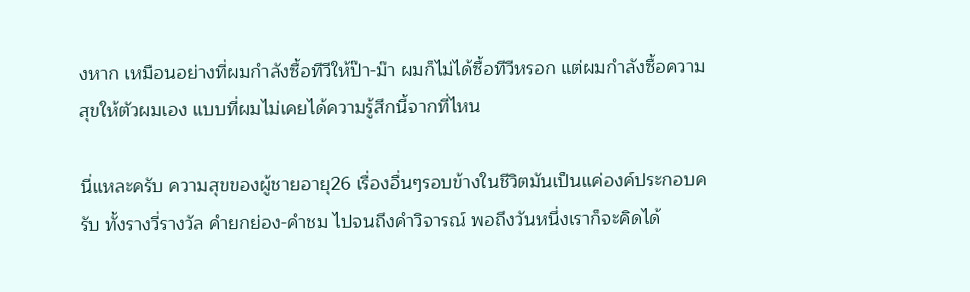งหาก เหมือนอย่างที่ผมกำลังซื้อทีวีให้ป๊า-ม๊า ผมก็ไม่ได้ซื้อทีวีหรอก แต่ผมกำลังซื้อความสุขให้ตัวผมเอง แบบที่ผมไม่เคยได้ความรู้สึกนี้จากที่ไหน

นี่แหละครับ ความสุขของผู้ชายอายุ26 เรื่องอื่นๆรอบข้างในชีวิตมันเป็นแค่องค์ประกอบครับ ทั้งรางวี่รางวัล คำยกย่อง-คำชม ไปจนถึงคำวิจารณ์ พอถึงวันหนึ่งเราก็จะคิดได้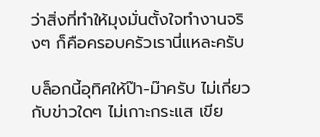ว่าสิ่งที่ทำให้มุงมั่นตั้งใจทำงานจริงๆ ก็คือครอบครัวเรานี่แหละครับ

บล็อกนี้อุทิศให้ป๊า-ม๊าครับ ไม่เกี่ยวกับข่าวใดๆ ไม่เกาะกระแส เขีย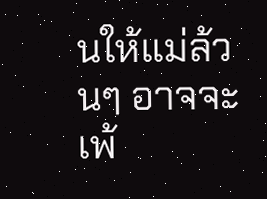นให้แม่ล้วนๆ อาจจะเพ้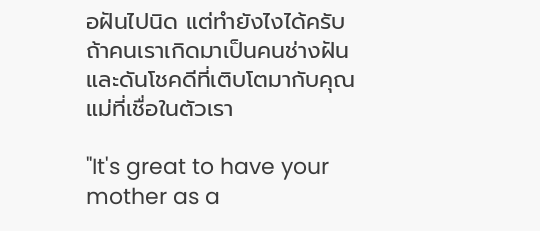อฝันไปนิด แต่ทำยังไงได้ครับ ถ้าคนเราเกิดมาเป็นคนช่างฝัน และดันโชคดีที่เติบโตมากับคุณแม่ที่เชื่อในตัวเรา

"It's great to have your mother as a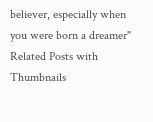believer, especially when you were born a dreamer"
Related Posts with Thumbnails